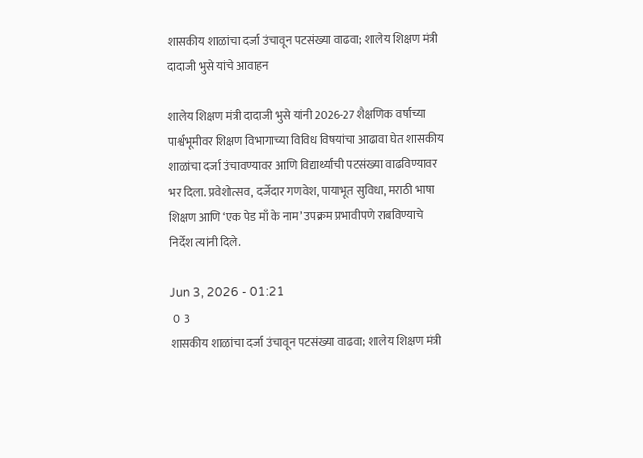शासकीय शाळांचा दर्जा उंचावून पटसंख्या वाढवा; शालेय शिक्षण मंत्री दादाजी भुसे यांचे आवाहन

शालेय शिक्षण मंत्री दादाजी भुसे यांनी 2026-27 शैक्षणिक वर्षाच्या पार्श्वभूमीवर शिक्षण विभागाच्या विविध विषयांचा आढावा घेत शासकीय शाळांचा दर्जा उंचावण्यावर आणि विद्यार्थ्यांची पटसंख्या वाढविण्यावर भर दिला. प्रवेशोत्सव, दर्जेदार गणवेश, पायाभूत सुविधा, मराठी भाषा शिक्षण आणि ‘एक पेड माँ के नाम’ उपक्रम प्रभावीपणे राबविण्याचे निर्देश त्यांनी दिले.

Jun 3, 2026 - 01:21
 0  3
शासकीय शाळांचा दर्जा उंचावून पटसंख्या वाढवा; शालेय शिक्षण मंत्री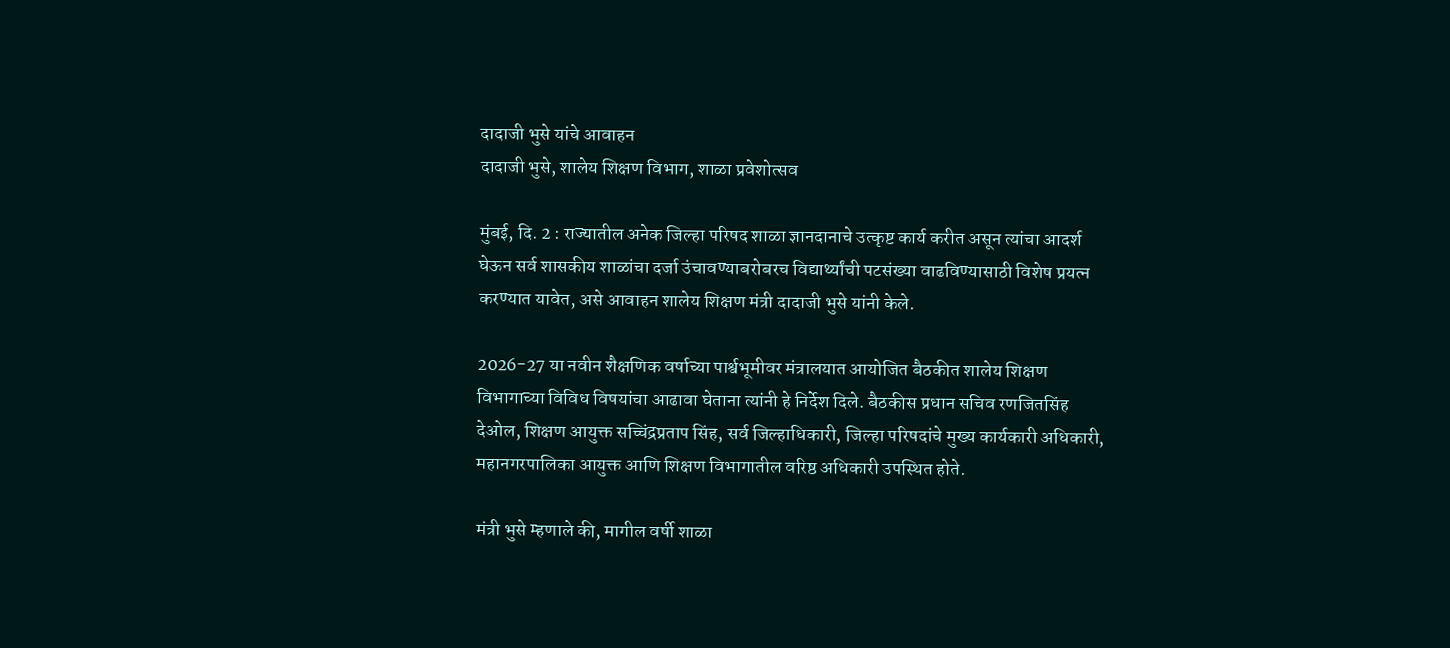दादाजी भुसे यांचे आवाहन
दादाजी भुसे, शालेय शिक्षण विभाग, शाळा प्रवेशोत्सव

मुंबई, दि. 2 : राज्यातील अनेक जिल्हा परिषद शाळा ज्ञानदानाचे उत्कृष्ट कार्य करीत असून त्यांचा आदर्श घेऊन सर्व शासकीय शाळांचा दर्जा उंचावण्याबरोबरच विद्यार्थ्यांची पटसंख्या वाढविण्यासाठी विशेष प्रयत्न करण्यात यावेत, असे आवाहन शालेय शिक्षण मंत्री दादाजी भुसे यांनी केले.

2026-27 या नवीन शैक्षणिक वर्षाच्या पार्श्वभूमीवर मंत्रालयात आयोजित बैठकीत शालेय शिक्षण विभागाच्या विविध विषयांचा आढावा घेताना त्यांनी हे निर्देश दिले. बैठकीस प्रधान सचिव रणजितसिंह देओल, शिक्षण आयुक्त सच्चिंद्रप्रताप सिंह, सर्व जिल्हाधिकारी, जिल्हा परिषदांचे मुख्य कार्यकारी अधिकारी, महानगरपालिका आयुक्त आणि शिक्षण विभागातील वरिष्ठ अधिकारी उपस्थित होते.

मंत्री भुसे म्हणाले की, मागील वर्षी शाळा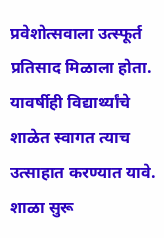प्रवेशोत्सवाला उत्स्फूर्त प्रतिसाद मिळाला होता. यावर्षीही विद्यार्थ्यांचे शाळेत स्वागत त्याच उत्साहात करण्यात यावे. शाळा सुरू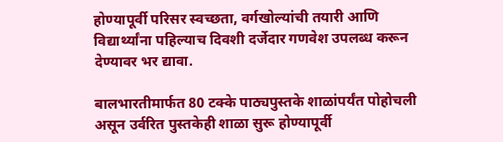होण्यापूर्वी परिसर स्वच्छता, वर्गखोल्यांची तयारी आणि विद्यार्थ्यांना पहिल्याच दिवशी दर्जेदार गणवेश उपलब्ध करून देण्यावर भर द्यावा.

बालभारतीमार्फत 80 टक्के पाठ्यपुस्तके शाळांपर्यंत पोहोचली असून उर्वरित पुस्तकेही शाळा सुरू होण्यापूर्वी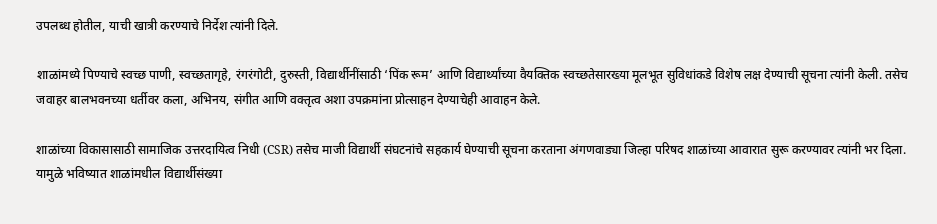उपलब्ध होतील, याची खात्री करण्याचे निर्देश त्यांनी दिले.

शाळांमध्ये पिण्याचे स्वच्छ पाणी, स्वच्छतागृहे, रंगरंगोटी, दुरुस्ती, विद्यार्थीनींसाठी ‘पिंक रूम’ आणि विद्यार्थ्यांच्या वैयक्तिक स्वच्छतेसारख्या मूलभूत सुविधांकडे विशेष लक्ष देण्याची सूचना त्यांनी केली. तसेच जवाहर बालभवनच्या धर्तीवर कला, अभिनय, संगीत आणि वक्तृत्व अशा उपक्रमांना प्रोत्साहन देण्याचेही आवाहन केले.

शाळांच्या विकासासाठी सामाजिक उत्तरदायित्व निधी (CSR) तसेच माजी विद्यार्थी संघटनांचे सहकार्य घेण्याची सूचना करताना अंगणवाड्या जिल्हा परिषद शाळांच्या आवारात सुरू करण्यावर त्यांनी भर दिला. यामुळे भविष्यात शाळांमधील विद्यार्थीसंख्या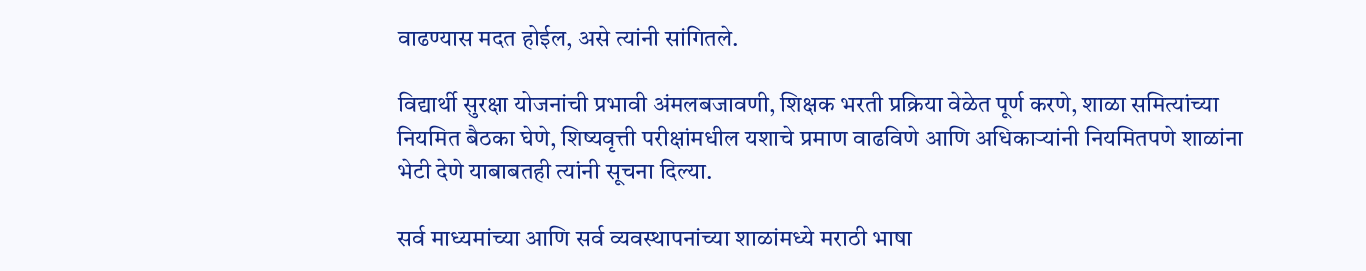वाढण्यास मदत होईल, असे त्यांनी सांगितले.

विद्यार्थी सुरक्षा योजनांची प्रभावी अंमलबजावणी, शिक्षक भरती प्रक्रिया वेळेत पूर्ण करणे, शाळा समित्यांच्या नियमित बैठका घेणे, शिष्यवृत्ती परीक्षांमधील यशाचे प्रमाण वाढविणे आणि अधिकाऱ्यांनी नियमितपणे शाळांना भेटी देणे याबाबतही त्यांनी सूचना दिल्या.

सर्व माध्यमांच्या आणि सर्व व्यवस्थापनांच्या शाळांमध्ये मराठी भाषा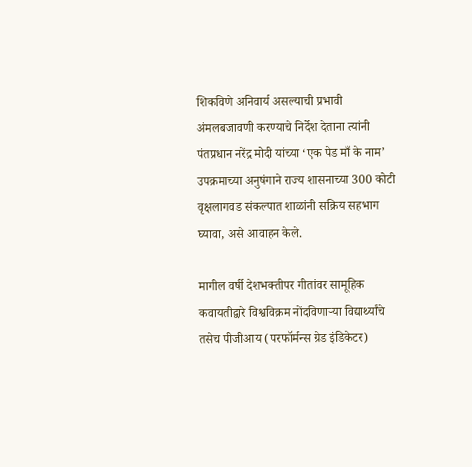शिकविणे अनिवार्य असल्याची प्रभावी अंमलबजावणी करण्याचे निर्देश देताना त्यांनी पंतप्रधान नरेंद्र मोदी यांच्या ‘एक पेड माँ के नाम’ उपक्रमाच्या अनुषंगाने राज्य शासनाच्या 300 कोटी वृक्षलागवड संकल्पात शाळांनी सक्रिय सहभाग घ्यावा, असे आवाहन केले.

मागील वर्षी देशभक्तीपर गीतांवर सामूहिक कवायतीद्वारे विश्वविक्रम नोंदविणाऱ्या विद्यार्थ्यांचे तसेच पीजीआय (परफॉर्मन्स ग्रेड इंडिकेटर)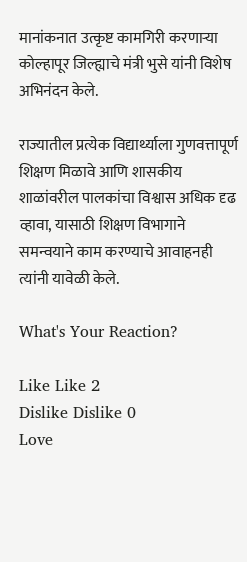मानांकनात उत्कृष्ट कामगिरी करणाऱ्या कोल्हापूर जिल्ह्याचे मंत्री भुसे यांनी विशेष अभिनंदन केले.

राज्यातील प्रत्येक विद्यार्थ्याला गुणवत्तापूर्ण शिक्षण मिळावे आणि शासकीय शाळांवरील पालकांचा विश्वास अधिक दृढ व्हावा, यासाठी शिक्षण विभागाने समन्वयाने काम करण्याचे आवाहनही त्यांनी यावेळी केले.

What's Your Reaction?

Like Like 2
Dislike Dislike 0
Love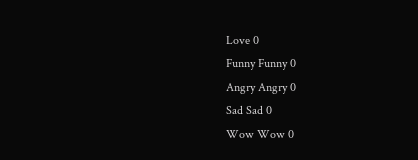Love 0
Funny Funny 0
Angry Angry 0
Sad Sad 0
Wow Wow 0